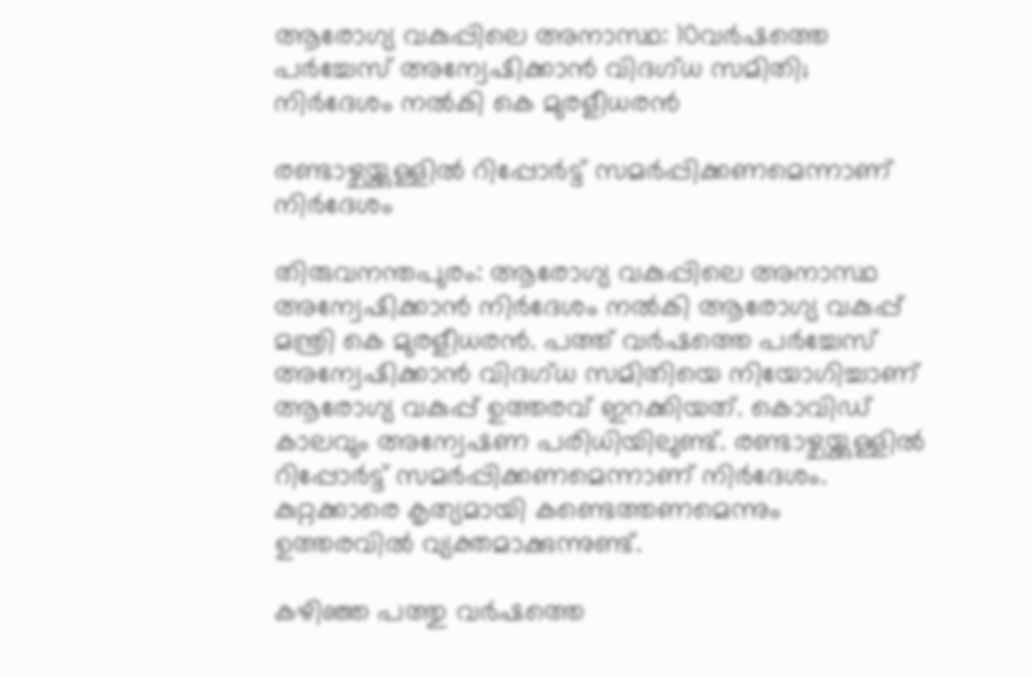ആരോഗ്യ വകുപ്പിലെ അനാസ്ഥ: 10വർഷത്തെ പർച്ചേസ് അന്വേഷിക്കാന്‍ വിദഗ്ധ സമിതി; നിർദേശം നൽകി കെ മുരളീധരന്‍

രണ്ടാഴ്ചയ്ക്കുള്ളില്‍ റിപ്പോര്‍ട്ട് സമര്‍പ്പിക്കണമെന്നാണ് നിര്‍ദേശം

തിരുവനന്തപുരം: ആരോഗ്യ വകുപ്പിലെ അനാസ്ഥ അന്വേഷിക്കാന്‍ നിര്‍ദേശം നല്‍കി ആരോഗ്യ വകുപ്പ് മന്ത്രി കെ മുരളീധരന്‍. പത്ത് വര്‍ഷത്തെ പര്‍ച്ചേസ് അന്വേഷിക്കാന്‍ വിദഗ്ധ സമിതിയെ നിയോഗിച്ചാണ് ആരോഗ്യ വകുപ്പ് ഉത്തരവ് ഇറക്കിയത്. കൊവിഡ് കാലവും അന്വേഷണ പരിധിയിലുണ്ട്. രണ്ടാഴ്ചയ്ക്കുള്ളില്‍ റിപ്പോര്‍ട്ട് സമര്‍പ്പിക്കണമെന്നാണ് നിര്‍ദേശം. കുറ്റക്കാരെ കൃത്യമായി കണ്ടെത്തണമെന്നും ഉത്തരവില്‍ വ്യക്തമാക്കുന്നുണ്ട്.

കഴിഞ്ഞ പത്തു വര്‍ഷത്തെ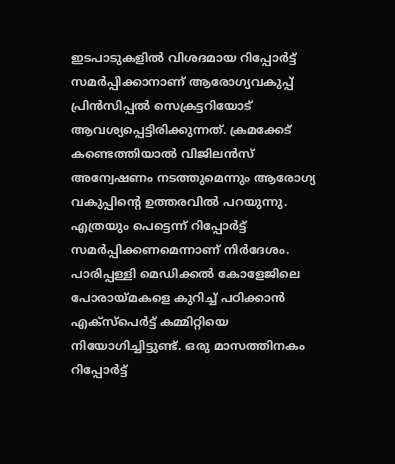ഇടപാടുകളില്‍ വിശദമായ റിപ്പോര്‍ട്ട് സമര്‍പ്പിക്കാനാണ് ആരോഗ്യവകുപ്പ് പ്രിന്‍സിപ്പല്‍ സെക്രട്ടറിയോട് ആവശ്യപ്പെട്ടിരിക്കുന്നത്. ക്രമക്കേട് കണ്ടെത്തിയാല്‍ വിജിലന്‍സ് അന്വേഷണം നടത്തുമെന്നും ആരോഗ്യ വകുപ്പിന്റെ ഉത്തരവില്‍ പറയുന്നു. എത്രയും പെട്ടെന്ന് റിപ്പോര്‍ട്ട് സമർപ്പിക്കണമെന്നാണ് നിര്‍ദേശം. പാരിപ്പള്ളി മെഡിക്കല്‍ കോളേജിലെ പോരായ്മകളെ കുറിച്ച് പഠിക്കാന്‍ എക്‌സ്‌പെര്‍ട്ട് കമ്മിറ്റിയെ നിയോഗിച്ചിട്ടുണ്ട്. ഒരു മാസത്തിനകം റിപ്പോർട്ട്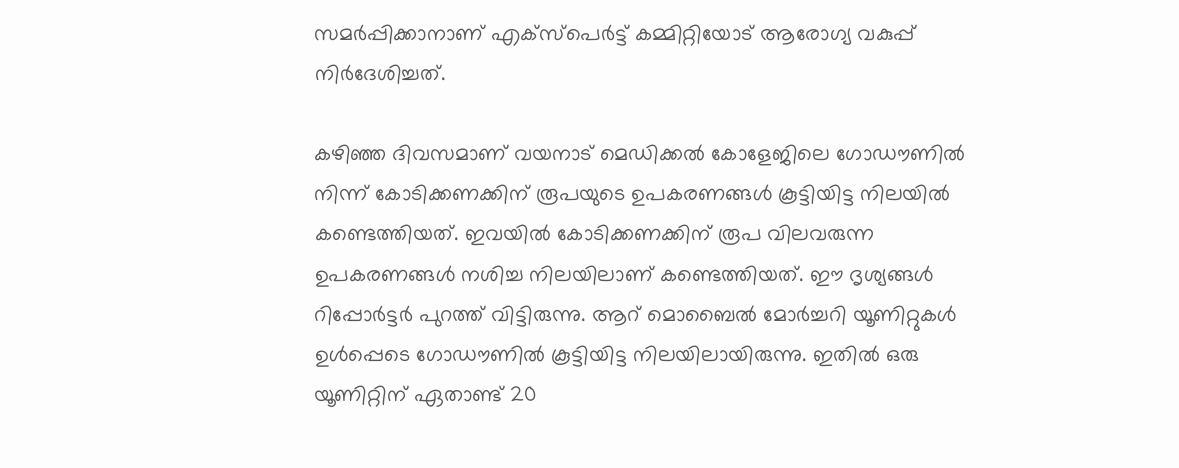സമർപ്പിക്കാനാണ് എക്‌സ്‌പെര്‍ട്ട് കമ്മിറ്റിയോട് ആരോഗ്യ വകുപ്പ് നിർദേശിച്ചത്.

കഴിഞ്ഞ ദിവസമാണ് വയനാട് മെഡിക്കൽ കോളേജിലെ ഗോഡൗണിൽ നിന്ന് കോടിക്കണക്കിന് രൂപയുടെ ഉപകരണങ്ങൾ കൂട്ടിയിട്ട നിലയിൽ കണ്ടെത്തിയത്. ഇവയിൽ കോടിക്കണക്കിന് രൂപ വിലവരുന്ന ഉപകരണങ്ങൾ നശിച്ച നിലയിലാണ് കണ്ടെത്തിയത്. ഈ ദൃശ്യങ്ങൾ റിപ്പോർട്ടർ പുറത്ത് വിട്ടിരുന്നു. ആറ് മൊബൈൽ മോർച്ചറി യൂണിറ്റുകൾ ഉൾപ്പെടെ ഗോഡൗണിൽ കൂട്ടിയിട്ട നിലയിലായിരുന്നു. ഇതിൽ ഒരു യൂണിറ്റിന് ഏതാണ്ട് 20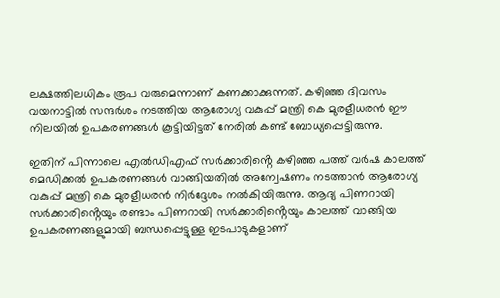ലക്ഷത്തിലധികം രൂപ വരുമെന്നാണ് കണക്കാക്കുന്നത്. കഴിഞ്ഞ ദിവസം വയനാട്ടിൽ സന്ദർശം നടത്തിയ ആരോഗ്യ വകുപ്പ് മന്ത്രി കെ മുരളീധരൻ ഈ നിലയിൽ ഉപകരണങ്ങൾ കൂട്ടിയിട്ടത് നേരിൽ കണ്ട് ബോധ്യപ്പെട്ടിരുന്നു.

ഇതിന് പിന്നാലെ എൽഡിഎഫ് സർക്കാരിൻ്റെ കഴിഞ്ഞ പത്ത് വർഷ കാലത്ത് മെഡിക്കൽ ഉപകരണങ്ങൾ വാങ്ങിയതിൽ അന്വേഷണം നടത്താൻ ആരോഗ്യ വകുപ്പ് മന്ത്രി കെ മുരളീധരൻ നിർദ്ദേശം നൽകിയിരുന്നു. ആദ്യ പിണറായി സർക്കാരിൻ്റെയും രണ്ടാം പിണറായി സർക്കാരിൻ്റെയും കാലത്ത് വാങ്ങിയ ഉപകരണങ്ങളുമായി ബന്ധപ്പെട്ടുള്ള ഇടപാടുകളാണ്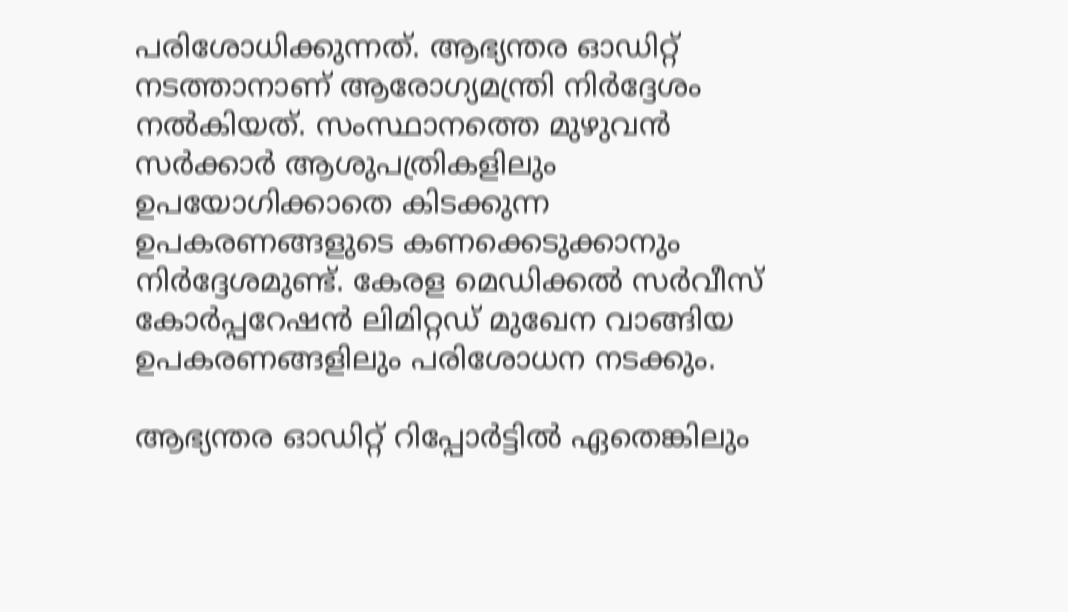പരിശോധിക്കുന്നത്. ആഭ്യന്തര ഓഡിറ്റ് നടത്താനാണ് ആരോഗ്യമന്ത്രി നിർ‌ദ്ദേശം നൽകിയത്. സംസ്ഥാനത്തെ മുഴുവൻ സർക്കാർ ആശുപത്രികളിലും ഉപയോഗിക്കാതെ കിടക്കുന്ന ഉപകരണങ്ങളുടെ കണക്കെടുക്കാനും നിർദ്ദേശമുണ്ട്. കേരള മെഡിക്കൽ സർവീസ് കോർപ്പറേഷൻ ലിമിറ്റഡ് മുഖേന വാങ്ങിയ ഉപകരണങ്ങളിലും പരിശോധന നടക്കും.

ആഭ്യന്തര ഓഡിറ്റ് റിപ്പോർട്ടിൽ ഏതെങ്കിലും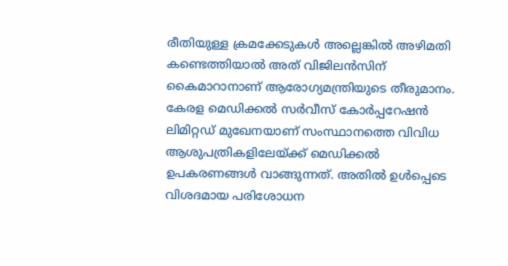രീതിയുള്ള ക്രമക്കേടുകൾ അല്ലെങ്കിൽ അഴിമതി കണ്ടെത്തിയാൽ അത് വിജിലൻസിന് കൈമാറാനാണ് ആരോഗ്യമന്ത്രിയുടെ തീരുമാനം. കേരള മെഡിക്കൽ സർവീസ് കോർപ്പറേഷൻ ലിമിറ്റഡ് മുഖേനയാണ് സംസ്ഥാനത്തെ വിവിധ ആശുപത്രികളിലേയ്ക്ക് മെഡിക്കൽ ഉപകരണങ്ങൾ വാങ്ങുന്നത്. അതിൽ ഉൾപ്പെടെ വിശദമായ പരിശോധന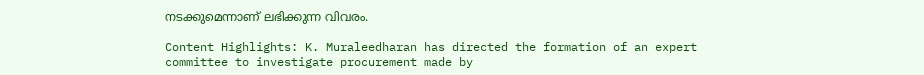നടക്കുമെന്നാണ് ലഭിക്കുന്ന വിവരം.

Content Highlights: K. Muraleedharan has directed the formation of an expert committee to investigate procurement made by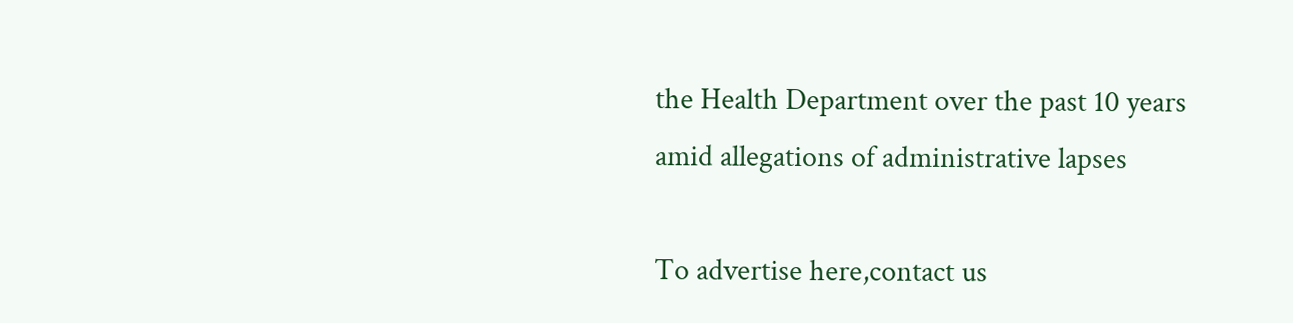the Health Department over the past 10 years amid allegations of administrative lapses

To advertise here,contact us